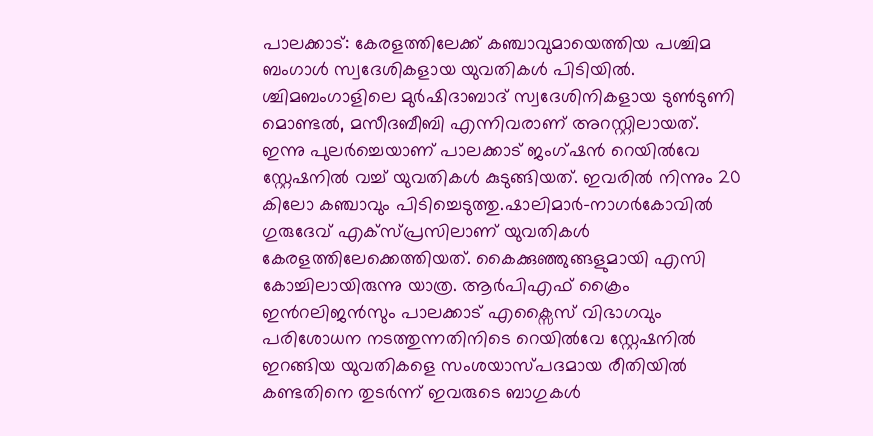പാലക്കാട്: കേരളത്തിലേക്ക് കഞ്ചാവുമായെത്തിയ പശ്ചിമ ബംഗാൾ സ്വദേശികളായ യുവതികൾ പിടിയിൽ. ശ്ചിമബംഗാളിലെ മുർഷിദാബാദ് സ്വദേശിനികളായ ടുൺടുണി മൊണ്ടൽ, മസീദബീബി എന്നിവരാണ് അറസ്റ്റിലായത്. ഇന്നു പുലർച്ചെയാണ് പാലക്കാട് ജംഗ്ഷൻ റെയിൽവേ സ്റ്റേഷനിൽ വച്ച് യുവതികൾ കുടുങ്ങിയത്. ഇവരിൽ നിന്നും 20 കിലോ കഞ്ചാവും പിടിച്ചെടുത്തു.ഷാലിമാർ-നാഗർകോവിൽ ഗുരുദേവ് എക്സ്പ്രസിലാണ് യുവതികൾ കേരളത്തിലേക്കെത്തിയത്. കൈക്കുഞ്ഞുങ്ങളുമായി എസി കോച്ചിലായിരുന്നു യാത്ര. ആർപിഎഫ് ക്രൈം ഇൻറലിജൻസും പാലക്കാട് എക്സൈസ് വിഭാഗവും പരിശോധന നടത്തുന്നതിനിടെ റെയിൽവേ സ്റ്റേഷനിൽ ഇറങ്ങിയ യുവതികളെ സംശയാസ്പദമായ രീതിയിൽ കണ്ടതിനെ തുടർന്ന് ഇവരുടെ ബാഗുകൾ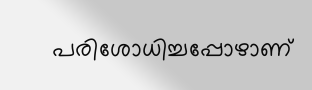പരിശോധിച്ചപ്പോഴാണ്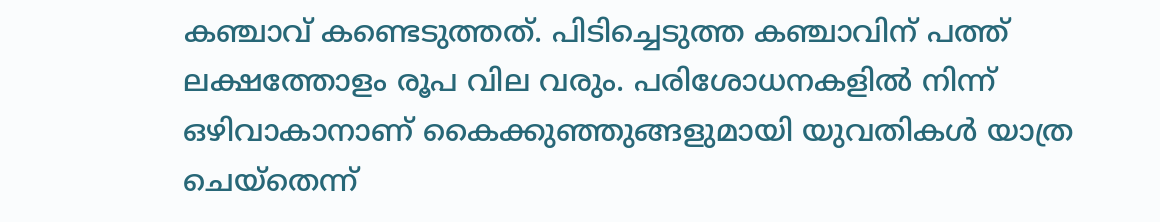കഞ്ചാവ് കണ്ടെടുത്തത്. പിടിച്ചെടുത്ത കഞ്ചാവിന് പത്ത് ലക്ഷത്തോളം രൂപ വില വരും. പരിശോധനകളിൽ നിന്ന് ഒഴിവാകാനാണ് കൈക്കുഞ്ഞുങ്ങളുമായി യുവതികൾ യാത്ര ചെയ്തെന്ന്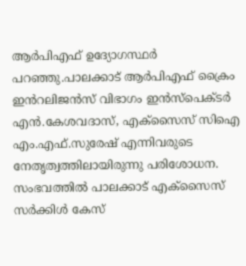ആർപിഎഫ് ഉദ്യോഗസ്ഥർ പറഞ്ഞു.പാലക്കാട് ആർപിഎഫ് ക്രൈം ഇൻറലിജൻസ് വിഭാഗം ഇൻസ്പെക്ടർ എൻ.കേശവദാസ്, എക്സൈസ് സിഐ എം.എഫ്.സുരേഷ് എന്നിവരുടെ നേതൃത്വത്തിലായിരുന്നു പരിശോധന. സംഭവത്തിൽ പാലക്കാട് എക്സൈസ് സർക്കിൾ കേസ്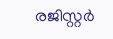രജിസ്റ്റർ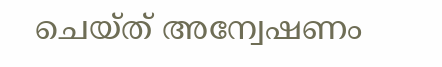ചെയ്ത് അന്വേഷണം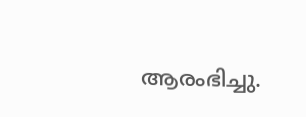ആരംഭിച്ചു.